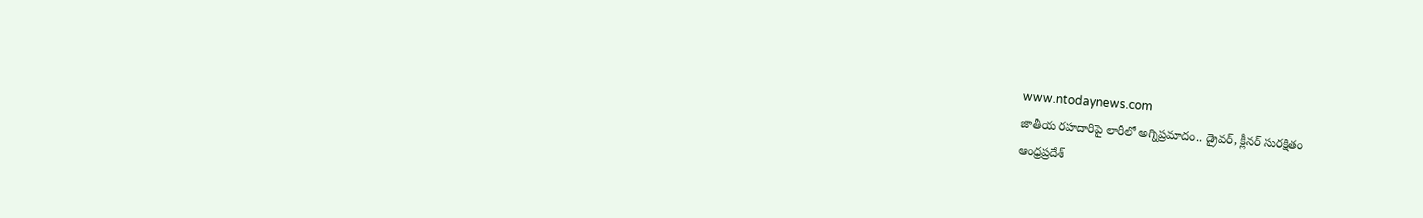www.ntodaynews.com
జాతీయ రహదారిపై లారీలో అగ్నిప్రమాదం.. డ్రైవర్, క్లీనర్ సురక్షితం
ఆంధ్రప్రదేశ్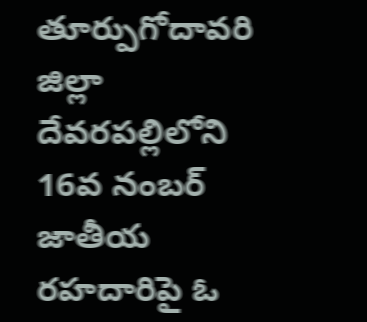తూర్పుగోదావరి జిల్లా దేవరపల్లిలోని 16వ నంబర్ జాతీయ రహదారిపై ఓ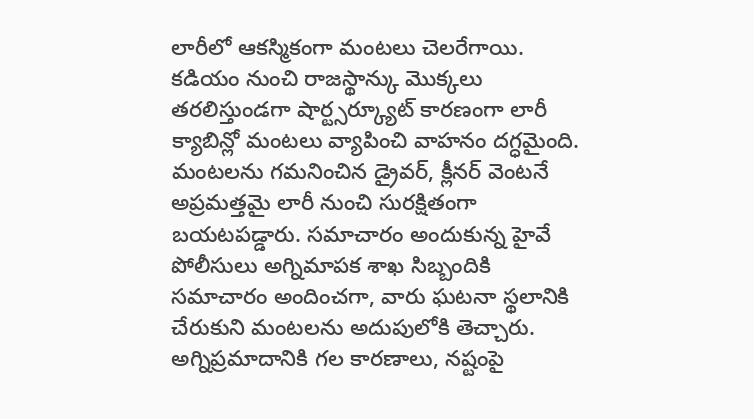లారీలో ఆకస్మికంగా మంటలు చెలరేగాయి. కడియం నుంచి రాజస్థాన్కు మొక్కలు తరలిస్తుండగా షార్ట్సర్క్యూట్ కారణంగా లారీ క్యాబిన్లో మంటలు వ్యాపించి వాహనం దగ్ధమైంది.
మంటలను గమనించిన డ్రైవర్, క్లీనర్ వెంటనే అప్రమత్తమై లారీ నుంచి సురక్షితంగా బయటపడ్డారు. సమాచారం అందుకున్న హైవే పోలీసులు అగ్నిమాపక శాఖ సిబ్బందికి సమాచారం అందించగా, వారు ఘటనా స్థలానికి చేరుకుని మంటలను అదుపులోకి తెచ్చారు.
అగ్నిప్రమాదానికి గల కారణాలు, నష్టంపై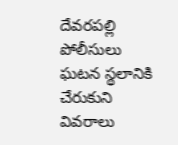దేవరపల్లి పోలీసులు ఘటన స్థలానికి చేరుకుని వివరాలు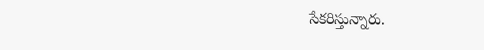సేకరిస్తున్నారు.